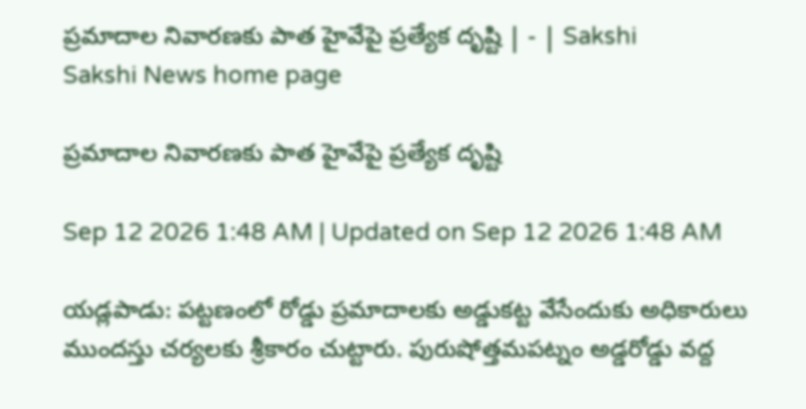ప్రమాదాల నివారణకు పాత హైవేపై ప్రత్యేక దృష్టి | - | Sakshi
Sakshi News home page

ప్రమాదాల నివారణకు పాత హైవేపై ప్రత్యేక దృష్టి

Sep 12 2026 1:48 AM | Updated on Sep 12 2026 1:48 AM

యడ్లపాడు: పట్టణంలో రోడ్డు ప్రమాదాలకు అడ్డుకట్ట వేసేందుకు అధికారులు ముందస్తు చర్యలకు శ్రీకారం చుట్టారు. పురుషోత్తమపట్నం అడ్డరోడ్డు వద్ద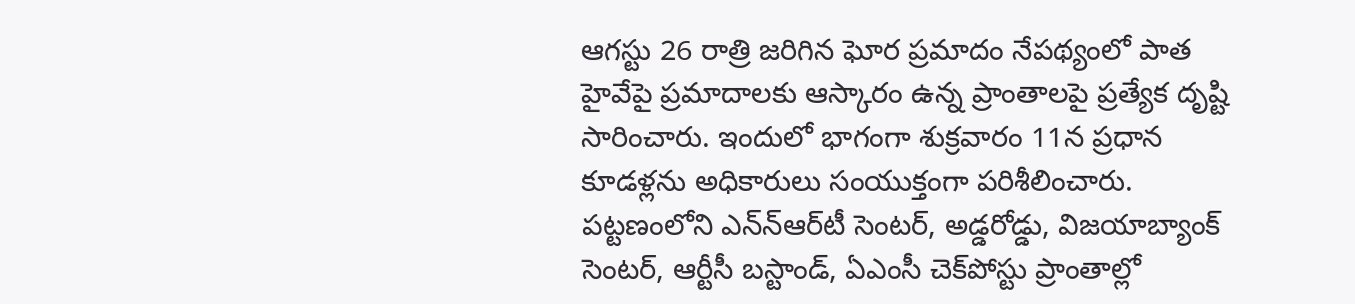ఆగస్టు 26 రాత్రి జరిగిన ఘోర ప్రమాదం నేపథ్యంలో పాత హైవేపై ప్రమాదాలకు ఆస్కారం ఉన్న ప్రాంతాలపై ప్రత్యేక దృష్టి సారించారు. ఇందులో భాగంగా శుక్రవారం 11న ప్రధాన కూడళ్లను అధికారులు సంయుక్తంగా పరిశీలించారు. పట్టణంలోని ఎన్‌న్‌ఆర్‌టీ సెంటర్‌, అడ్డరోడ్డు, విజయాబ్యాంక్‌ సెంటర్‌, ఆర్టీసీ బస్టాండ్‌, ఏఎంసీ చెక్‌పోస్టు ప్రాంతాల్లో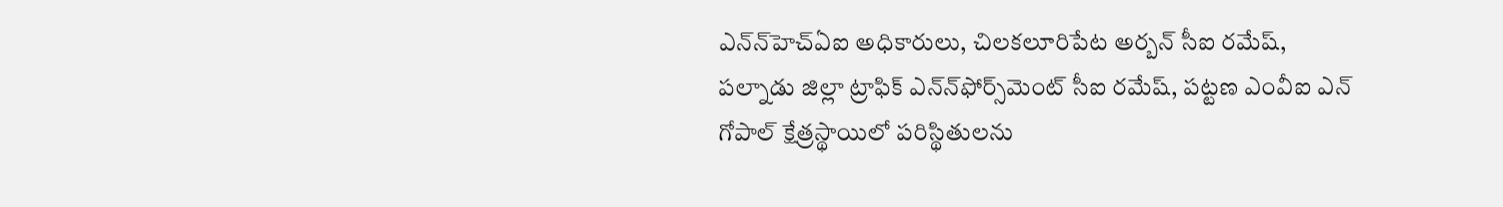ఎన్‌న్‌హెచ్‌ఏఐ అధికారులు, చిలకలూరిపేట అర్బన్‌ సీఐ రమేష్‌, పల్నాడు జిల్లా ట్రాఫిక్‌ ఎన్‌న్‌ఫోర్స్‌మెంట్‌ సీఐ రమేష్‌, పట్టణ ఎంవీఐ ఎన్‌ గోపాల్‌ క్షేత్రస్థాయిలో పరిస్థితులను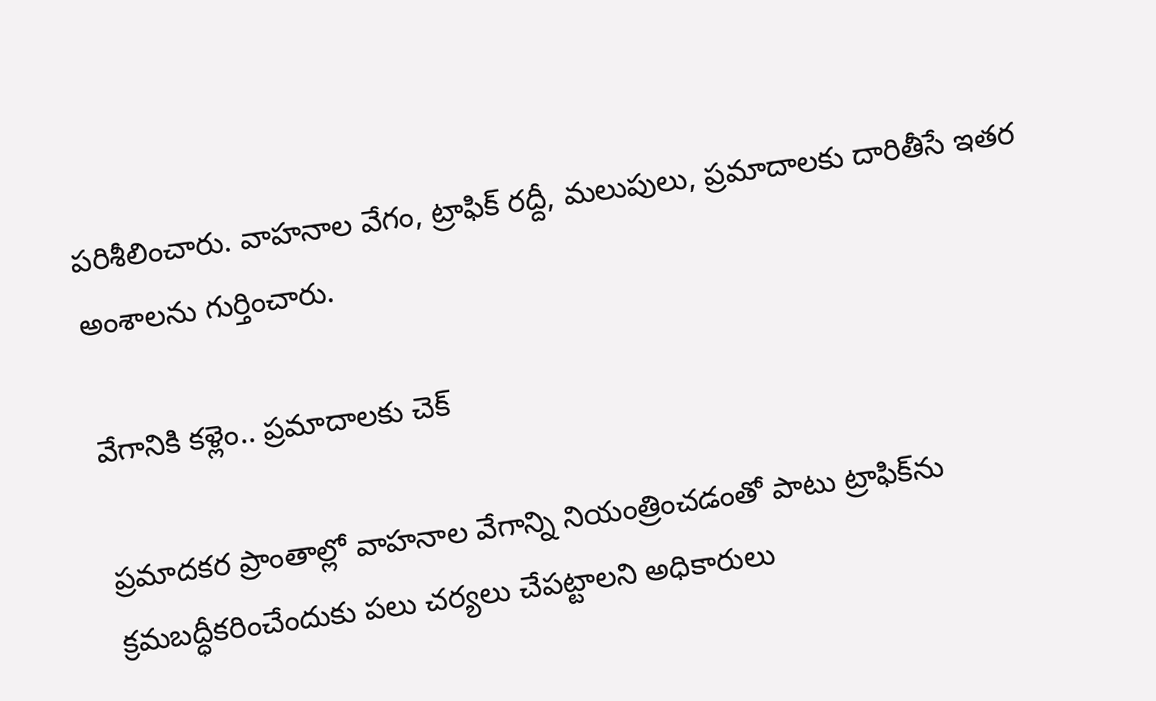పరిశీలించారు. వాహనాల వేగం, ట్రాఫిక్‌ రద్దీ, మలుపులు, ప్రమాదాలకు దారితీసే ఇతర అంశాలను గుర్తించారు.

వేగానికి కళ్లెం.. ప్రమాదాలకు చెక్‌

ప్రమాదకర ప్రాంతాల్లో వాహనాల వేగాన్ని నియంత్రించడంతో పాటు ట్రాఫిక్‌ను క్రమబద్ధీకరించేందుకు పలు చర్యలు చేపట్టాలని అధికారులు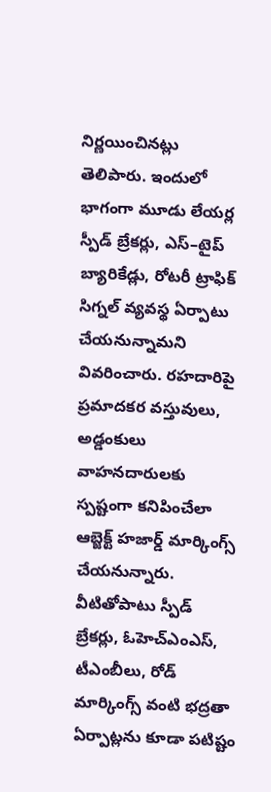నిర్ణయించినట్లు తెలిపారు. ఇందులో భాగంగా మూడు లేయర్ల స్పీడ్‌ బ్రేకర్లు, ఎస్‌–టైప్‌ బ్యారికేడ్లు, రోటరీ ట్రాఫిక్‌ సిగ్నల్‌ వ్యవస్థ ఏర్పాటు చేయనున్నామని వివరించారు. రహదారిపై ప్రమాదకర వస్తువులు, అడ్డంకులు వాహనదారులకు స్పష్టంగా కనిపించేలా ఆబ్జెక్ట్‌ హజార్డ్‌ మార్కింగ్స్‌ చేయనున్నారు. వీటితోపాటు స్పీడ్‌ బ్రేకర్లు, ఓహెచ్‌ఎంఎస్‌, టీఎంబీలు, రోడ్‌ మార్కింగ్స్‌ వంటి భద్రతా ఏర్పాట్లను కూడా పటిష్టం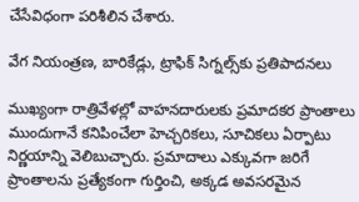చేసేవిధంగా పరిశీలిన చేశారు.

వేగ నియంత్రణ, బారికేడ్లు, ట్రాఫిక్‌ సిగ్నల్స్‌కు ప్రతిపాదనలు

ముఖ్యంగా రాత్రివేళల్లో వాహనదారులకు ప్రమాదకర ప్రాంతాలు ముందుగానే కనిపించేలా హెచ్చరికలు, సూచికలు ఏర్పాటు నిర్ణయాన్ని వెలిబుచ్చారు. ప్రమాదాలు ఎక్కువగా జరిగే ప్రాంతాలను ప్రత్యేకంగా గుర్తించి, అక్కడ అవసరమైన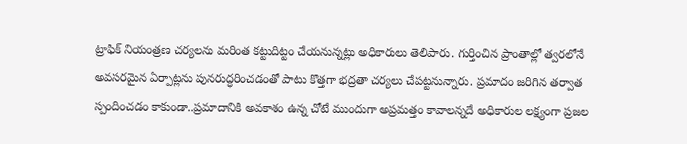ట్రాఫిక్‌ నియంత్రణ చర్యలను మరింత కట్టుదిట్టం చేయనున్నట్లు అధికారులు తెలిపారు. గుర్తించిన ప్రాంతాల్లో త్వరలోనే అవసరమైన ఏర్పాట్లను పునరుద్ధరించడంతో పాటు కొత్తగా భద్రతా చర్యలు చేపట్టనున్నారు. ప్రమాదం జరిగిన తర్వాత స్పందించడం కాకుండా..ప్రమాదానికి అవకాశం ఉన్న చోటే ముందుగా అప్రమత్తం కావాలన్నదే అధికారుల లక్ష్యంగా ప్రజల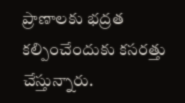ప్రాణాలకు భద్రత కల్పించేందుకు కసరత్తు చేస్తున్నారు.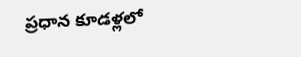ప్రధాన కూడళ్లలో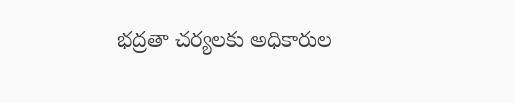భద్రతా చర్యలకు అధికారుల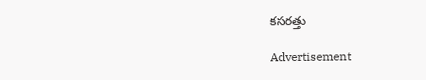కసరత్తు

Advertisement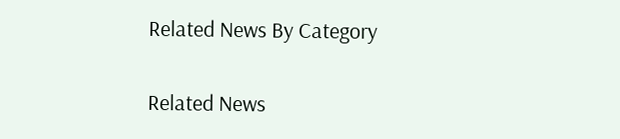Related News By Category

Related News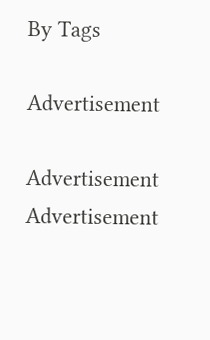By Tags

Advertisement

Advertisement
Advertisement